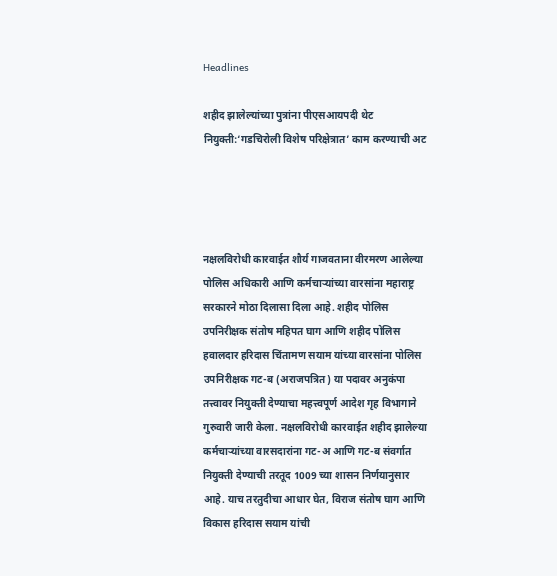Headlines

शहीद झालेल्यांच्या पुत्रांना पीएसआयपदी थेट नियुक्ती:‘गडचिरोली विशेष परिक्षेत्रात’ काम करण्याची अट




नक्षलविरोधी कारवाईत शौर्य गाजवताना वीरमरण आलेल्या पोलिस अधिकारी आणि कर्मचाऱ्यांच्या वारसांना महाराष्ट्र सरकारने मोठा दिलासा दिला आहे. शहीद पोलिस उपनिरीक्षक संतोष महिपत घाग आणि शहीद पोलिस हवालदार हरिदास चिंतामण सयाम यांच्या वारसांना पोलिस उपनिरीक्षक गट-ब (अराजपत्रित) या पदावर अनुकंपा तत्त्वावर नियुक्ती देण्याचा महत्त्वपूर्ण आदेश गृह विभागाने गुरुवारी जारी केला. नक्षलविरोधी कारवाईत शहीद झालेल्या कर्मचाऱ्यांच्या वारसदारांना गट-अ आणि गट-ब संवर्गात नियुक्ती देण्याची तरतूद 1009 च्या शासन निर्णयानुसार आहे. याच तरतुदीचा आधार घेत, विराज संतोष घाग आणि विकास हरिदास सयाम यांची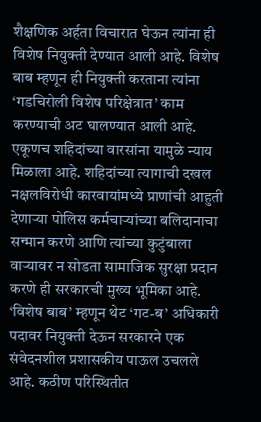शैक्षणिक अर्हता विचारात घेऊन त्यांना ही विशेष नियुक्ती देण्यात आली आहे. विशेष बाब म्हणून ही नियुक्ती करताना त्यांना ‘गडचिरोली विशेष परिक्षेत्रात’ काम करण्याची अट घालण्यात आली आहे. एकूणच शहिदांच्या वारसांना यामुळे न्याय मिळाला आहे. शहिदांच्या त्यागाची दखल नक्षलविरोधी कारवायांमध्ये प्राणांची आहुती देणाऱ्या पोलिस कर्मचाऱ्यांच्या बलिदानाचा सन्मान करणे आणि त्यांच्या कुटुंबाला वाऱ्यावर न सोडता सामाजिक सुरक्षा प्रदान करणे ही सरकारची मुख्य भूमिका आहे. ‘विशेष बाब’ म्हणून थेट ‘गट-ब’ अधिकारी पदावर नियुक्ती देऊन सरकारने एक संवेदनशील प्रशासकीय पाऊल उचलले आहे. कठीण परिस्थितीत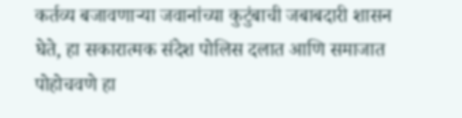कर्तव्य बजावणाऱ्या जवानांच्या कुटुंबाची जबाबदारी शासन घेते, हा सकारात्मक संदेश पोलिस दलात आणि समाजात पोहोचवणे हा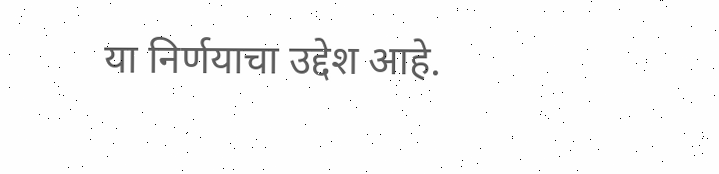या निर्णयाचा उद्देश आहे.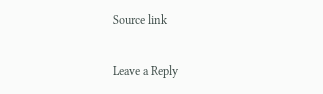Source link

Leave a Reply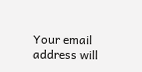Your email address will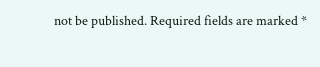not be published. Required fields are marked *